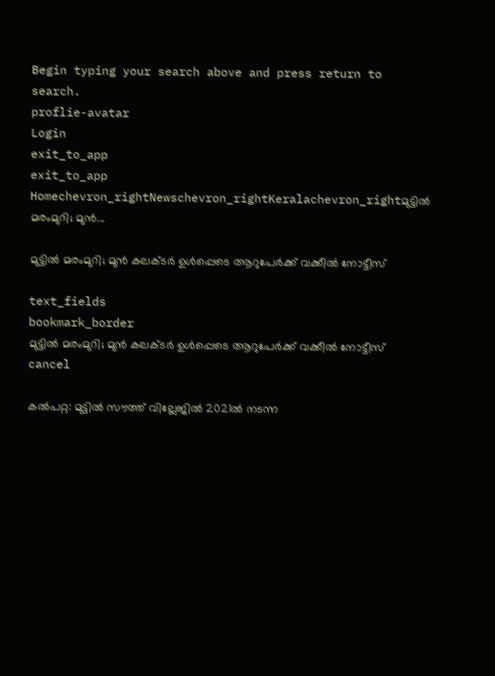Begin typing your search above and press return to search.
proflie-avatar
Login
exit_to_app
exit_to_app
Homechevron_rightNewschevron_rightKeralachevron_rightമുട്ടിൽ മരംമുറി; മുൻ...

മുട്ടിൽ മരംമുറി; മുൻ കലക്ടർ ഉൾപ്പെടെ ആറുപേർക്ക് വക്കീൽ നോട്ടീസ്

text_fields
bookmark_border
മുട്ടിൽ മരംമുറി; മുൻ കലക്ടർ ഉൾപ്പെടെ ആറുപേർക്ക് വക്കീൽ നോട്ടീസ്
cancel

കല്‍പറ്റ: മുട്ടില്‍ സൗത്ത് വില്ലേജില്‍ 2021ല്‍ നടന്ന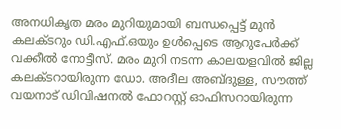അനധികൃത മരം മുറിയുമായി ബന്ധപ്പെട്ട് മുന്‍ കലക്ടറും ഡി.എഫ്.ഒയും ഉള്‍പ്പെടെ ആറുപേര്‍ക്ക് വക്കീല്‍ നോട്ടീസ്. മരം മുറി നടന്ന കാലയളവില്‍ ജില്ല കലക്ടറായിരുന്ന ഡോ. അദീല അബ്ദുള്ള, സൗത്ത് വയനാട് ഡിവിഷനല്‍ ഫോറസ്റ്റ് ഓഫിസറായിരുന്ന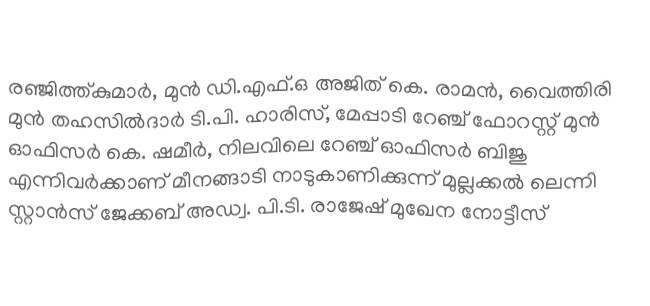രഞ്ജിത്ത്കുമാര്‍, മുന്‍ ഡി.എഫ്.ഒ അജിത് കെ. രാമന്‍, വൈത്തിരി മുന്‍ തഹസില്‍ദാര്‍ ടി.പി. ഹാരിസ്, മേപ്പാടി റേഞ്ച് ഫോറസ്റ്റ് മുന്‍ ഓഫിസര്‍ കെ. ഷമീര്‍, നിലവിലെ റേഞ്ച് ഓഫിസര്‍ ബിജു എന്നിവര്‍ക്കാണ് മീനങ്ങാടി നാടുകാണിക്കുന്ന് മുല്ലക്കല്‍ ലെന്നി സ്റ്റാന്‍സ് ജേക്കബ് അഡ്വ. പി.ടി. രാജേഷ് മുഖേന നോട്ടീസ്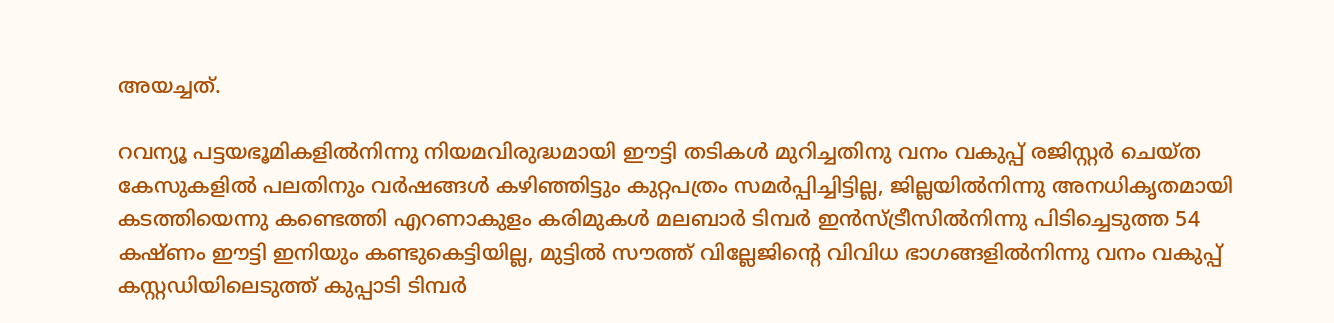അയച്ചത്.

റവന്യൂ പട്ടയഭൂമികളില്‍നിന്നു നിയമവിരുദ്ധമായി ഈട്ടി തടികള്‍ മുറിച്ചതിനു വനം വകുപ്പ് രജിസ്റ്റര്‍ ചെയ്ത കേസുകളില്‍ പലതിനും വര്‍ഷങ്ങള്‍ കഴിഞ്ഞിട്ടും കുറ്റപത്രം സമര്‍പ്പിച്ചിട്ടില്ല, ജില്ലയില്‍നിന്നു അനധികൃതമായി കടത്തിയെന്നു കണ്ടെത്തി എറണാകുളം കരിമുകള്‍ മലബാര്‍ ടിമ്പര്‍ ഇന്‍സ്ട്രീസില്‍നിന്നു പിടിച്ചെടുത്ത 54 കഷ്ണം ഈട്ടി ഇനിയും കണ്ടുകെട്ടിയില്ല, മുട്ടില്‍ സൗത്ത് വില്ലേജിന്റെ വിവിധ ഭാഗങ്ങളില്‍നിന്നു വനം വകുപ്പ് കസ്റ്റഡിയിലെടുത്ത് കുപ്പാടി ടിമ്പര്‍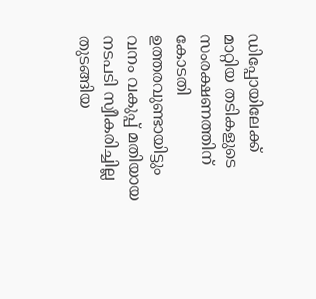ഡിപ്പോയിലേക്ക് മാറ്റിയ തടികളുടെ സംരക്ഷണത്തിന് കോടതി ഉത്തരവുണ്ടായിട്ടും വനം വകുപ്പ് മതിയായ നടപടി സ്വീകരിച്ചില്ല തുടങ്ങിയ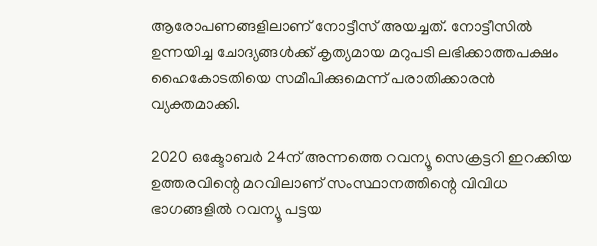ആരോപണങ്ങളിലാണ് നോട്ടീസ് അയച്ചത്. നോട്ടീസില്‍ ഉന്നയിച്ച ചോദ്യങ്ങള്‍ക്ക് കൃത്യമായ മറുപടി ലഭിക്കാത്തപക്ഷം ഹൈകോടതിയെ സമീപിക്കുമെന്ന് പരാതിക്കാരൻ വ്യക്തമാക്കി.

2020 ഒക്ടോബര്‍ 24ന് അന്നത്തെ റവന്യൂ സെക്രട്ടറി ഇറക്കിയ ഉത്തരവിന്റെ മറവിലാണ് സംസ്ഥാനത്തിന്റെ വിവിധ ഭാഗങ്ങളില്‍ റവന്യൂ പട്ടയ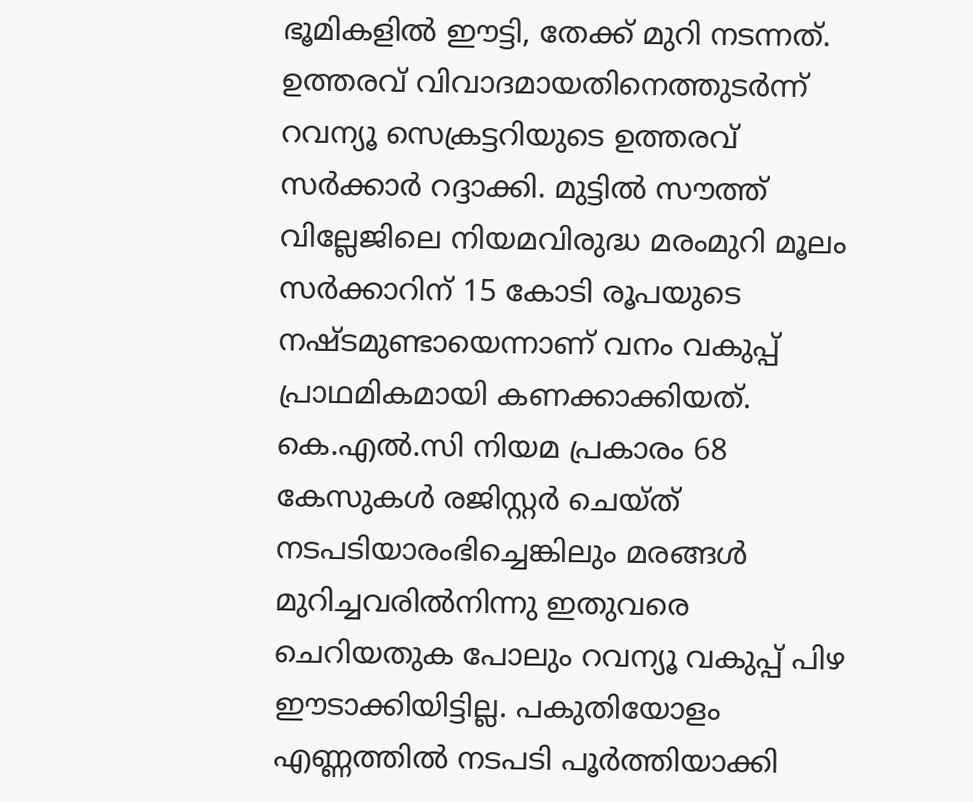ഭൂമികളില്‍ ഈട്ടി, തേക്ക് മുറി നടന്നത്. ഉത്തരവ് വിവാദമായതിനെത്തുടര്‍ന്ന് റവന്യൂ സെക്രട്ടറിയുടെ ഉത്തരവ് സര്‍ക്കാര്‍ റദ്ദാക്കി. മുട്ടില്‍ സൗത്ത് വില്ലേജിലെ നിയമവിരുദ്ധ മരംമുറി മൂലം സര്‍ക്കാറിന് 15 കോടി രൂപയുടെ നഷ്ടമുണ്ടായെന്നാണ് വനം വകുപ്പ് പ്രാഥമികമായി കണക്കാക്കിയത്. കെ.എല്‍.സി നിയമ പ്രകാരം 68 കേസുകൾ രജിസ്റ്റര്‍ ചെയ്ത് നടപടിയാരംഭിച്ചെങ്കിലും മരങ്ങള്‍ മുറിച്ചവരില്‍നിന്നു ഇതുവരെ ചെറിയതുക പോലും റവന്യൂ വകുപ്പ് പിഴ ഈടാക്കിയിട്ടില്ല. പകുതിയോളം എണ്ണത്തില്‍ നടപടി പൂര്‍ത്തിയാക്കി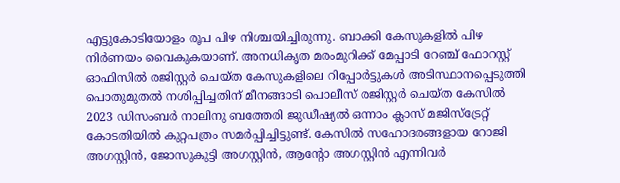എട്ടുകോടിയോളം രൂപ പിഴ നിശ്ചയിച്ചിരുന്നു. ബാക്കി കേസുകളില്‍ പിഴ നിര്‍ണയം വൈകുകയാണ്. അനധികൃത മരംമുറിക്ക് മേപ്പാടി റേഞ്ച് ഫോറസ്റ്റ് ഓഫിസില്‍ രജിസ്റ്റര്‍ ചെയ്ത കേസുകളിലെ റിപ്പോര്‍ട്ടുകള്‍ അടിസ്ഥാനപ്പെടുത്തി പൊതുമുതല്‍ നശിപ്പിച്ചതിന് മീനങ്ങാടി പൊലീസ് രജിസ്റ്റര്‍ ചെയ്ത കേസിൽ 2023 ഡിസംബര്‍ നാലിനു ബത്തേരി ജുഡീഷ്യല്‍ ഒന്നാം ക്ലാസ് മജിസ്‌ട്രേറ്റ് കോടതിയില്‍ കുറ്റപത്രം സമര്‍പ്പിച്ചിട്ടുണ്ട്. കേസിൽ സഹോദരങ്ങളായ റോജി അഗസ്റ്റിൻ, ജോസുകുട്ടി അഗസ്റ്റിൻ, ആന്‍റോ അഗസ്റ്റിൻ എന്നിവർ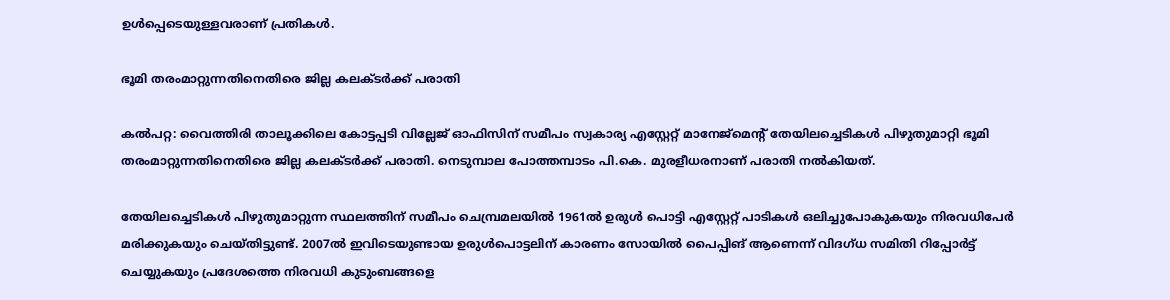ഉൾപ്പെടെയുള്ളവരാണ് പ്രതികൾ.

ഭൂമി തരംമാറ്റുന്നതിനെതിരെ ജില്ല കലക്ടര്‍ക്ക് പരാതി

കല്‍പറ്റ: വൈത്തിരി താലൂക്കിലെ കോട്ടപ്പടി വില്ലേജ് ഓഫിസിന് സമീപം സ്വകാര്യ എസ്റ്റേറ്റ് മാനേജ്‌മെന്റ് തേയിലച്ചെടികള്‍ പിഴുതുമാറ്റി ഭൂമി തരംമാറ്റുന്നതിനെതിരെ ജില്ല കലക്ടര്‍ക്ക് പരാതി. നെടുമ്പാല പോത്തമ്പാടം പി.കെ. മുരളീധരനാണ് പരാതി നൽകിയത്.

തേയിലച്ചെടികള്‍ പിഴുതുമാറ്റുന്ന സ്ഥലത്തിന് സമീപം ചെമ്പ്രമലയില്‍ 1961ല്‍ ഉരുള്‍ പൊട്ടി എസ്റ്റേറ്റ് പാടികള്‍ ഒലിച്ചുപോകുകയും നിരവധിപേര്‍ മരിക്കുകയും ചെയ്തിട്ടുണ്ട്. 2007ല്‍ ഇവിടെയുണ്ടായ ഉരുള്‍പൊട്ടലിന് കാരണം സോയില്‍ പൈപ്പിങ് ആണെന്ന് വിദഗ്ധ സമിതി റിപ്പോര്‍ട്ട് ചെയ്യുകയും പ്രദേശത്തെ നിരവധി കുടുംബങ്ങളെ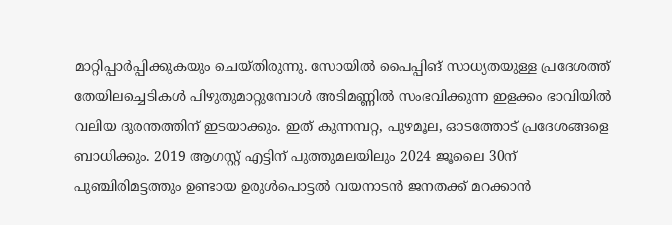മാറ്റിപ്പാര്‍പ്പിക്കുകയും ചെയ്തിരുന്നു. സോയില്‍ പൈപ്പിങ് സാധ്യതയുള്ള പ്രദേശത്ത് തേയിലച്ചെടികള്‍ പിഴുതുമാറ്റുമ്പോള്‍ അടിമണ്ണില്‍ സംഭവിക്കുന്ന ഇളക്കം ഭാവിയില്‍ വലിയ ദുരന്തത്തിന് ഇടയാക്കും. ഇത് കുന്നമ്പറ്റ, പുഴമൂല, ഓടത്തോട് പ്രദേശങ്ങളെ ബാധിക്കും. 2019 ആഗസ്റ്റ് എട്ടിന് പുത്തുമലയിലും 2024 ജൂലൈ 30ന് പുഞ്ചിരിമട്ടത്തും ഉണ്ടായ ഉരുള്‍പൊട്ടല്‍ വയനാടന്‍ ജനതക്ക് മറക്കാന്‍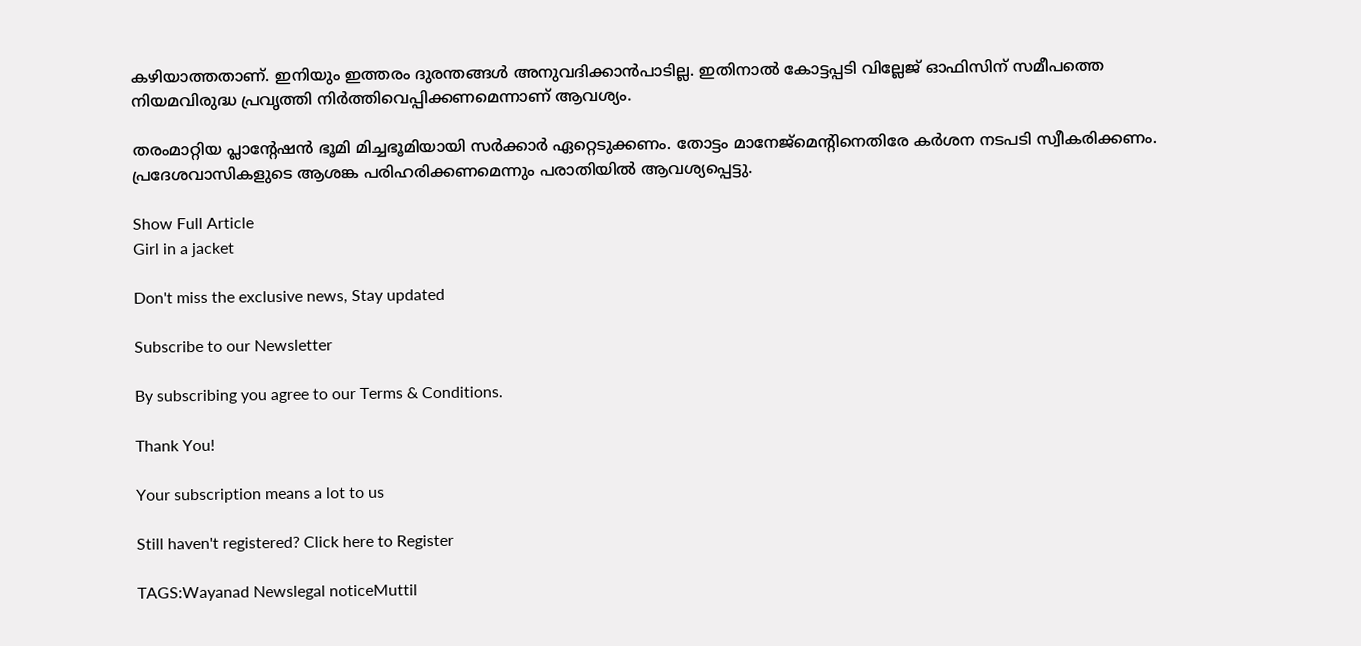കഴിയാത്തതാണ്. ഇനിയും ഇത്തരം ദുരന്തങ്ങള്‍ അനുവദിക്കാൻപാടില്ല. ഇതിനാല്‍ കോട്ടപ്പടി വില്ലേജ് ഓഫിസിന് സമീപത്തെ നിയമവിരുദ്ധ പ്രവൃത്തി നിര്‍ത്തിവെപ്പിക്കണമെന്നാണ് ആവശ്യം.

തരംമാറ്റിയ പ്ലാന്റേഷന്‍ ഭൂമി മിച്ചഭൂമിയായി സര്‍ക്കാര്‍ ഏറ്റെടുക്കണം. തോട്ടം മാനേജ്‌മെന്റിനെതിരേ കര്‍ശന നടപടി സ്വീകരിക്കണം. പ്രദേശവാസികളുടെ ആശങ്ക പരിഹരിക്കണമെന്നും പരാതിയില്‍ ആവശ്യപ്പെട്ടു.

Show Full Article
Girl in a jacket

Don't miss the exclusive news, Stay updated

Subscribe to our Newsletter

By subscribing you agree to our Terms & Conditions.

Thank You!

Your subscription means a lot to us

Still haven't registered? Click here to Register

TAGS:Wayanad Newslegal noticeMuttil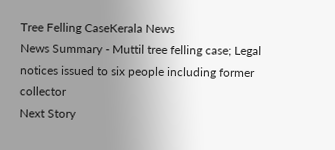Tree Felling CaseKerala News
News Summary - Muttil tree felling case; Legal notices issued to six people including former collector
Next Story